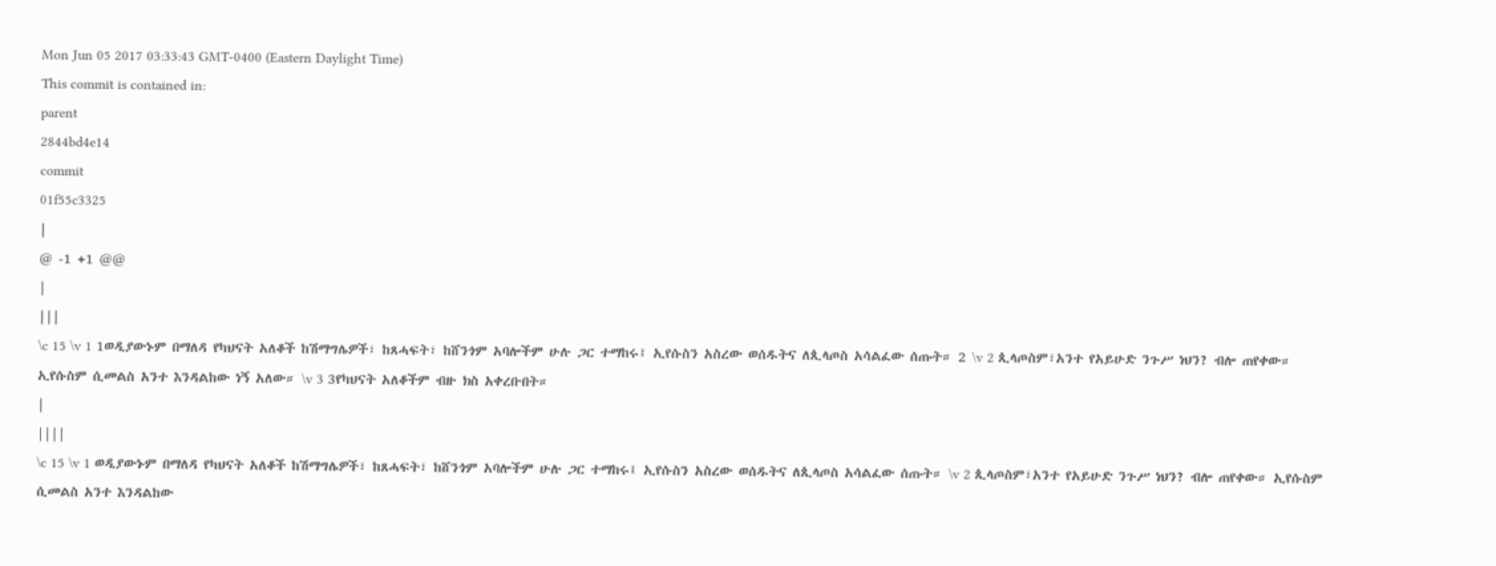Mon Jun 05 2017 03:33:43 GMT-0400 (Eastern Daylight Time)
This commit is contained in:
parent
2844bd4e14
commit
01f55c3325
|
@ -1 +1 @@
|
|||
\c 15 \v 1 1ወዲያውኑም በማለዳ የካህናት አለቆች ከሽማግሌዎች፣ ከጸሓፍት፣ ከሸንጎም አባሎችም ሁሉ ጋር ተማከሩ፤ ኢየሱስን አስረው ወሰዱትና ለጲላጦስ አሳልፈው ሰጡት። 2 \v 2 ጲላጦስም፣አንተ የአይሁድ ንጉሥ ነህን? ብሎ ጠየቀው። ኢየሱስም ሲመልስ አንተ እንዳልከው ነኝ አለው። \v 3 3የካህናት አለቆችም ብዙ ክስ አቀረቡበት።
|
||||
\c 15 \v 1 ወዲያውኑም በማለዳ የካህናት አለቆች ከሽማግሌዎች፣ ከጸሓፍት፣ ከሸንጎም አባሎችም ሁሉ ጋር ተማከሩ፤ ኢየሱስን አስረው ወሰዱትና ለጲላጦስ አሳልፈው ሰጡት። \v 2 ጲላጦስም፣አንተ የአይሁድ ንጉሥ ነህን? ብሎ ጠየቀው። ኢየሱስም ሲመልስ አንተ እንዳልከው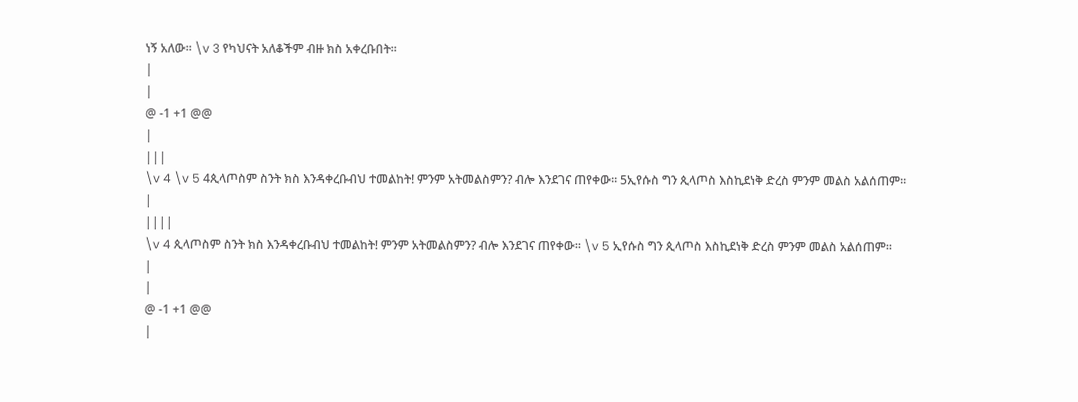ነኝ አለው። \v 3 የካህናት አለቆችም ብዙ ክስ አቀረቡበት።
|
|
@ -1 +1 @@
|
|||
\v 4 \v 5 4ጲላጦስም ስንት ክስ እንዳቀረቡብህ ተመልከት! ምንም አትመልስምን? ብሎ እንደገና ጠየቀው። 5ኢየሱስ ግን ጲላጦስ እስኪደነቅ ድረስ ምንም መልስ አልሰጠም።
|
||||
\v 4 ጲላጦስም ስንት ክስ እንዳቀረቡብህ ተመልከት! ምንም አትመልስምን? ብሎ እንደገና ጠየቀው። \v 5 ኢየሱስ ግን ጲላጦስ እስኪደነቅ ድረስ ምንም መልስ አልሰጠም።
|
|
@ -1 +1 @@
|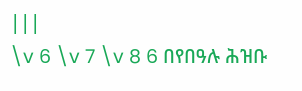|||
\v 6 \v 7 \v 8 6 በየበዓሉ ሕዝቡ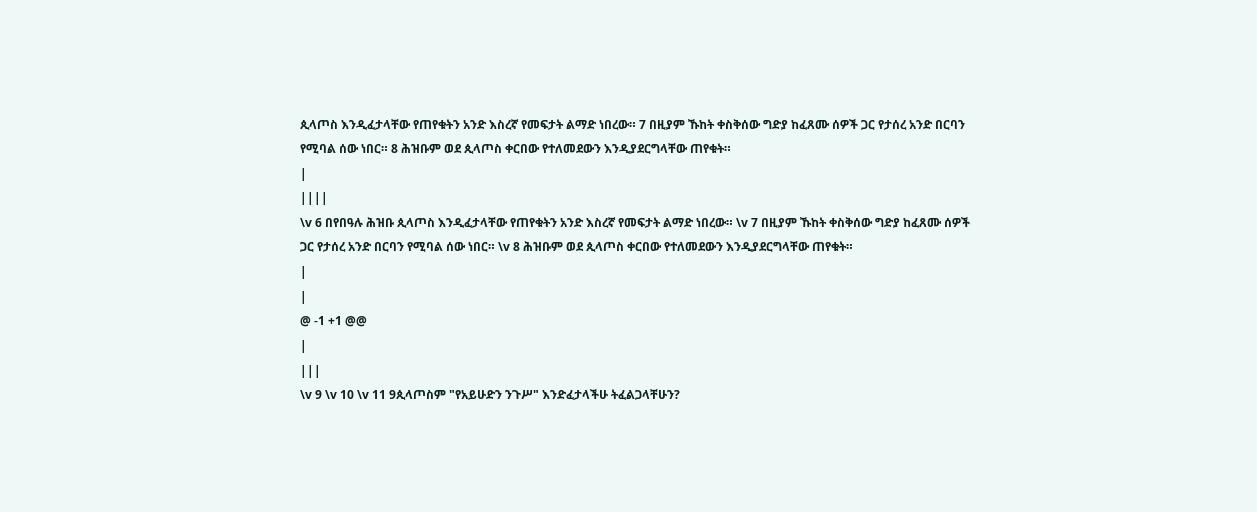ጲላጦስ እንዲፈታላቸው የጠየቁትን አንድ እስረኛ የመፍታት ልማድ ነበረው። 7 በዚያም ኹከት ቀስቅሰው ግድያ ከፈጸሙ ሰዎች ጋር የታሰረ አንድ በርባን የሚባል ሰው ነበር። 8 ሕዝቡም ወደ ጲላጦስ ቀርበው የተለመደውን እንዲያደርግላቸው ጠየቁት።
|
||||
\v 6 በየበዓሉ ሕዝቡ ጲላጦስ እንዲፈታላቸው የጠየቁትን አንድ እስረኛ የመፍታት ልማድ ነበረው። \v 7 በዚያም ኹከት ቀስቅሰው ግድያ ከፈጸሙ ሰዎች ጋር የታሰረ አንድ በርባን የሚባል ሰው ነበር። \v 8 ሕዝቡም ወደ ጲላጦስ ቀርበው የተለመደውን እንዲያደርግላቸው ጠየቁት።
|
|
@ -1 +1 @@
|
|||
\v 9 \v 10 \v 11 9ጲላጦስም "የአይሁድን ንጉሥ" እንድፈታላችሁ ትፈልጋላቸሁን?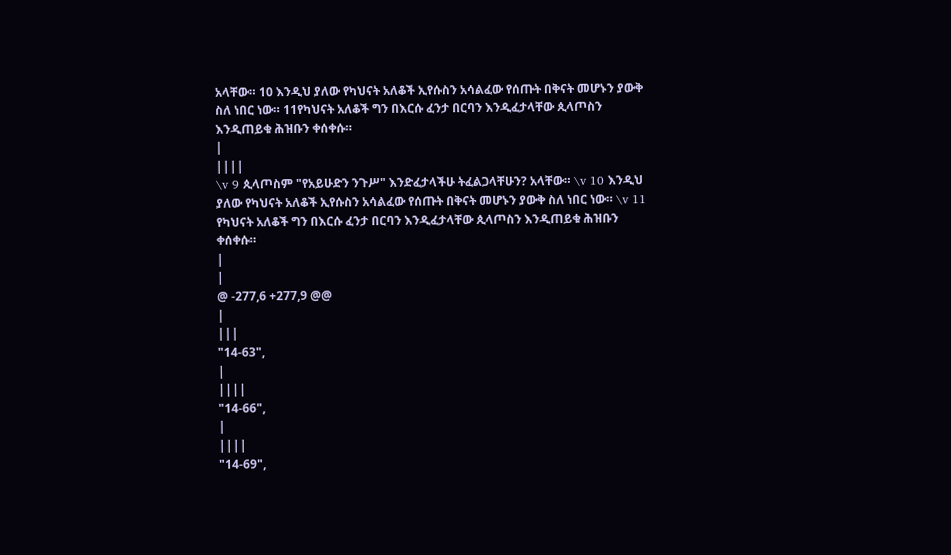አላቸው። 10 እንዲህ ያለው የካህናት አለቆች ኢየሱስን አሳልፈው የሰጡት በቅናት መሆኑን ያውቅ ስለ ነበር ነው። 11የካህናት አለቆች ግን በእርሱ ፈንታ በርባን እንዲፈታላቸው ጲላጦስን እንዲጠይቁ ሕዝቡን ቀሰቀሱ።
|
||||
\v 9 ጲላጦስም "የአይሁድን ንጉሥ" እንድፈታላችሁ ትፈልጋላቸሁን? አላቸው። \v 10 እንዲህ ያለው የካህናት አለቆች ኢየሱስን አሳልፈው የሰጡት በቅናት መሆኑን ያውቅ ስለ ነበር ነው። \v 11 የካህናት አለቆች ግን በእርሱ ፈንታ በርባን እንዲፈታላቸው ጲላጦስን እንዲጠይቁ ሕዝቡን ቀሰቀሱ።
|
|
@ -277,6 +277,9 @@
|
|||
"14-63",
|
||||
"14-66",
|
||||
"14-69",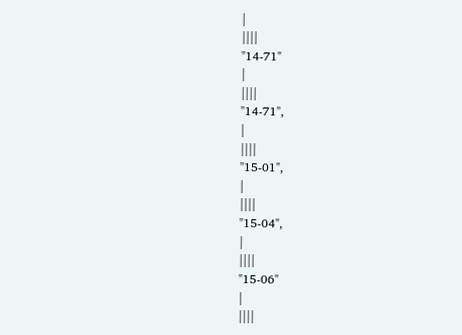|
||||
"14-71"
|
||||
"14-71",
|
||||
"15-01",
|
||||
"15-04",
|
||||
"15-06"
|
||||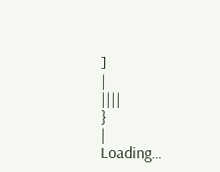]
|
||||
}
|
Loading…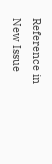Reference in New Issue